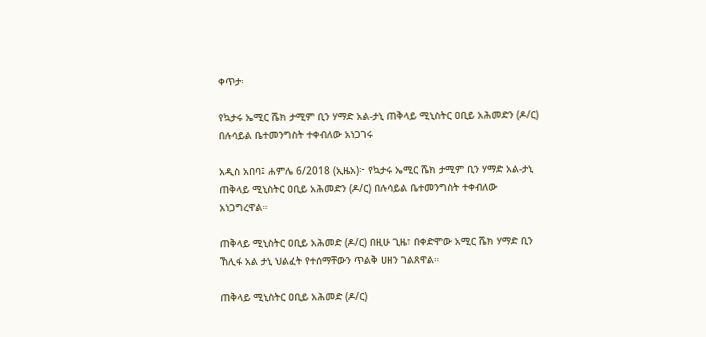ቀጥታ፡

የኳታሩ ኤሚር ሼክ ታሚም ቢን ሃማድ አል-ታኒ ጠቅላይ ሚኒስትር ዐቢይ አሕመድን (ዶ/ር) በሉሳይል ቤተመንግስት ተቀብለው አነጋገሩ

አዲስ አበባ፤ ሐምሌ 6/2018 (ኢዜአ)፦ የኳታሩ ኤሚር ሼክ ታሚም ቢን ሃማድ አል-ታኒ ጠቅላይ ሚኒስትር ዐቢይ አሕመድን (ዶ/ር) በሉሳይል ቤተመንግስት ተቀብለው አነጋግረዋል።

ጠቅላይ ሚኒስትር ዐቢይ አሕመድ (ዶ/ር) በዚሁ ጊዜ፣ በቀድሞው አሚር ሼክ ሃማድ ቢን ኸሊፋ አል ታኒ ህልፈት የተሰማቸውን ጥልቅ ሀዘን ገልጸዋል።

ጠቅላይ ሚኒስትር ዐቢይ አሕመድ (ዶ/ር)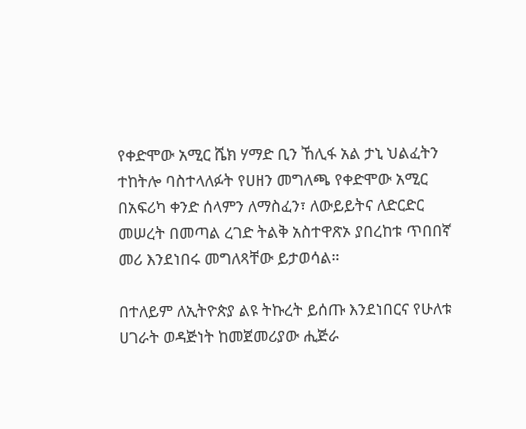የቀድሞው አሚር ሼክ ሃማድ ቢን ኸሊፋ አል ታኒ ህልፈትን ተከትሎ ባስተላለፉት የሀዘን መግለጫ የቀድሞው አሚር በአፍሪካ ቀንድ ሰላምን ለማስፈን፣ ለውይይትና ለድርድር መሠረት በመጣል ረገድ ትልቅ አስተዋጽኦ ያበረከቱ ጥበበኛ መሪ እንደነበሩ መግለጻቸው ይታወሳል።

በተለይም ለኢትዮጵያ ልዩ ትኩረት ይሰጡ እንደነበርና የሁለቱ ሀገራት ወዳጅነት ከመጀመሪያው ሒጅራ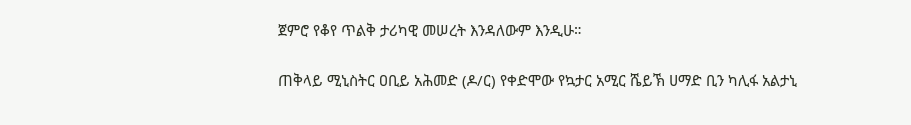ጀምሮ የቆየ ጥልቅ ታሪካዊ መሠረት እንዳለውም እንዲሁ።

ጠቅላይ ሚኒስትር ዐቢይ አሕመድ (ዶ/ር) የቀድሞው የኳታር አሚር ሼይኽ ሀማድ ቢን ካሊፋ አልታኒ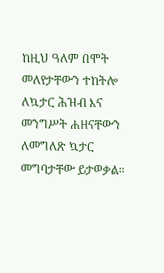ከዚህ ዓለም በሞት መለየታቸውን ተከትሎ ለኳታር ሕዝብ እና መንግሥት ሐዘናቸውን ለመግለጽ ኳታር መግባታቸው ይታወቃል።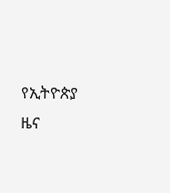የኢትዮጵያ ዜና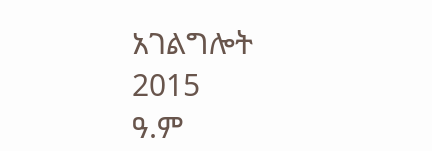አገልግሎት
2015
ዓ.ም